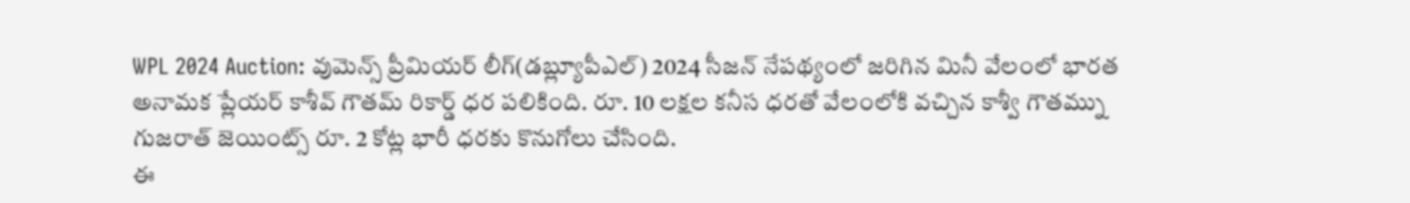WPL 2024 Auction: వుమెన్స్ ప్రీమియర్ లీగ్(డబ్ల్యూపీఎల్) 2024 సీజన్ నేపథ్యంలో జరిగిన మినీ వేలంలో భారత అనామక ప్లేయర్ కాశీవ్ గౌతమ్ రికార్డ్ ధర పలికింది. రూ. 10 లక్షల కనీస ధరతో వేలంలోకి వచ్చిన కాశ్వీ గౌతమ్ను గుజరాత్ జెయింట్స్ రూ. 2 కోట్ల భారీ ధరకు కొనుగోలు చేసింది.
ఈ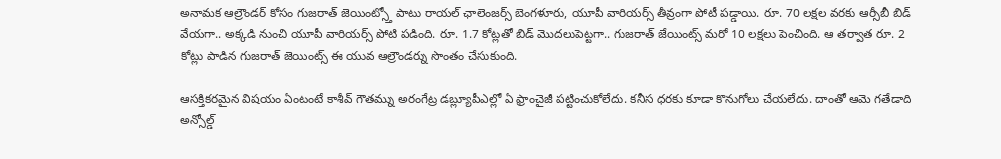అనామక ఆల్రౌండర్ కోసం గుజరాత్ జెయింట్స్తో పాటు రాయల్ ఛాలెంజర్స్ బెంగళూరు, యూపీ వారియర్స్ తీవ్రంగా పోటీ పడ్డాయి. రూ. 70 లక్షల వరకు ఆర్సీబీ బిడ్ వేయగా.. అక్కడి నుంచి యూపీ వారియర్స్ పోటి పడింది. రూ. 1.7 కోట్లతో బిడ్ మొదలుపెట్టగా.. గుజరాత్ జేయింట్స్ మరో 10 లక్షలు పెంచింది. ఆ తర్వాత రూ. 2 కోట్లు పాడిన గుజరాత్ జెయింట్స్ ఈ యువ ఆల్రౌండర్ను సొంతం చేసుకుంది.

ఆసక్తికరమైన విషయం ఏంటంటే కాశీవ్ గౌతమ్ను అరంగేట్ర డబ్ల్యూపీఎల్లో ఏ ఫ్రాంచైజీ పట్టించుకోలేదు. కనీస ధరకు కూడా కొనుగోలు చేయలేదు. దాంతో ఆమె గతేడాది అన్సోల్డ్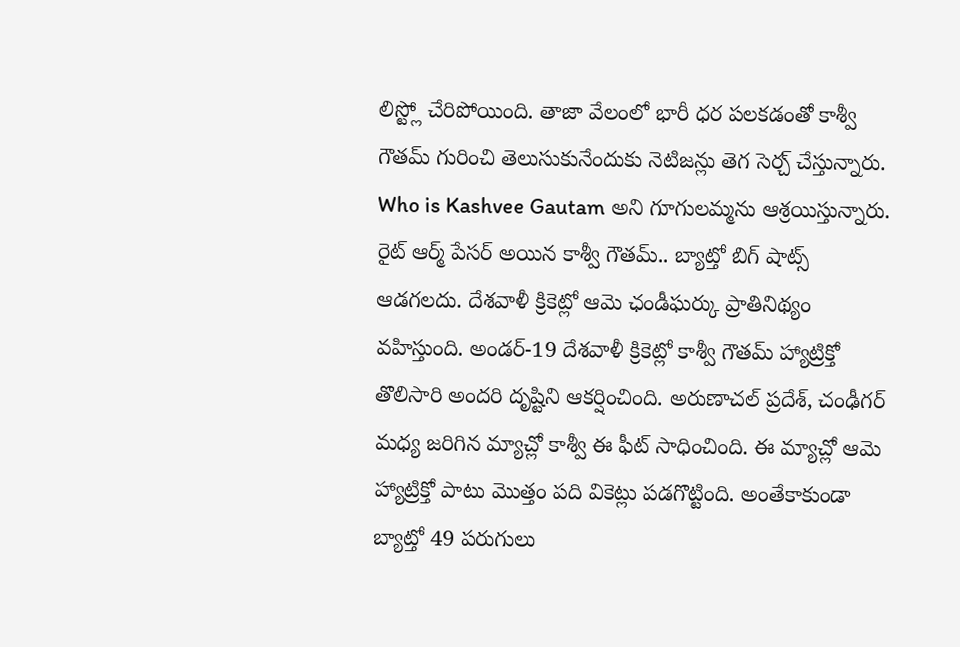లిస్ట్లో చేరిపోయింది. తాజా వేలంలో భారీ ధర పలకడంతో కాశ్వీ గౌతమ్ గురించి తెలుసుకునేందుకు నెటిజన్లు తెగ సెర్చ్ చేస్తున్నారు. Who is Kashvee Gautam అని గూగులమ్మను ఆశ్రయిస్తున్నారు.
రైట్ ఆర్మ్ పేసర్ అయిన కాశ్వీ గౌతమ్.. బ్యాట్తో బిగ్ షాట్స్ ఆడగలదు. దేశవాళీ క్రికెట్లో ఆమె ఛండీఘర్కు ప్రాతినిథ్యం వహిస్తుంది. అండర్-19 దేశవాళీ క్రికెట్లో కాశ్వీ గౌతమ్ హ్యాట్రిక్తో తొలిసారి అందరి దృష్టిని ఆకర్షించింది. అరుణాచల్ ప్రదేశ్, చంఢీగర్ మధ్య జరిగిన మ్యాచ్లో కాశ్వీ ఈ ఫీట్ సాధించింది. ఈ మ్యాచ్లో ఆమె హ్యాట్రిక్తో పాటు మొత్తం పది వికెట్లు పడగొట్టింది. అంతేకాకుండా బ్యాట్తో 49 పరుగులు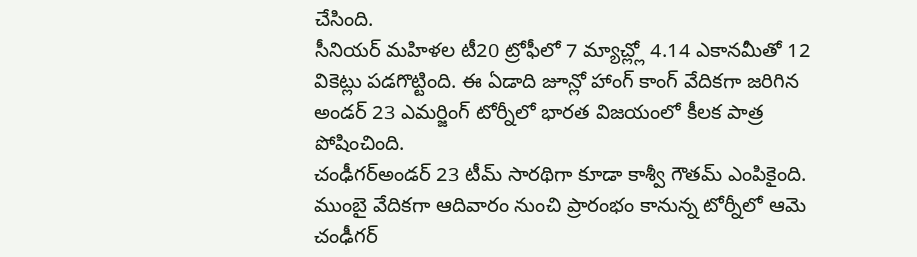చేసింది.
సీనియర్ మహిళల టీ20 ట్రోఫీలో 7 మ్యాచ్ల్లో 4.14 ఎకానమీతో 12 వికెట్లు పడగొట్టింది. ఈ ఏడాది జూన్లో హాంగ్ కాంగ్ వేదికగా జరిగిన అండర్ 23 ఎమర్జింగ్ టోర్నీలో భారత విజయంలో కీలక పాత్ర పోషించింది.
చంఢీగర్అండర్ 23 టీమ్ సారథిగా కూడా కాశ్వీ గౌతమ్ ఎంపికైంది. ముంబై వేదికగా ఆదివారం నుంచి ప్రారంభం కానున్న టోర్నీలో ఆమె చంఢీగర్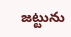జట్టును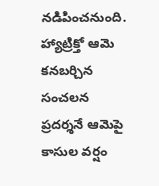నడిపించనుంది. హ్యాట్రిక్తో ఆమె కనబర్చిన సంచలన ప్రదర్శనే ఆమెపై కాసుల వర్షం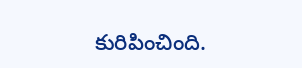కురిపించింది.